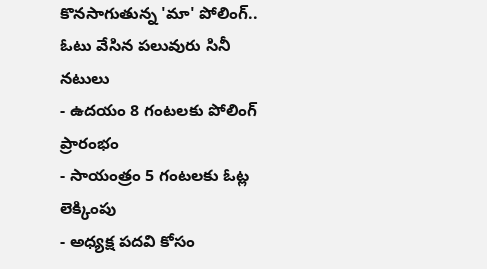కొనసాగుతున్న 'మా' పోలింగ్.. ఓటు వేసిన పలువురు సినీ నటులు
- ఉదయం 8 గంటలకు పోలింగ్ ప్రారంభం
- సాయంత్రం 5 గంటలకు ఓట్ల లెక్కింపు
- అధ్యక్ష పదవి కోసం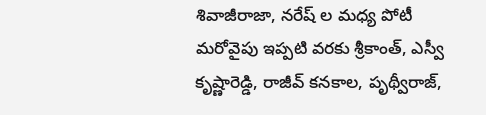శివాజీరాజా, నరేష్ ల మధ్య పోటీ
మరోవైపు ఇప్పటి వరకు శ్రీకాంత్, ఎస్వీ కృష్ణారెడ్డి, రాజీవ్ కనకాల, పృథ్వీరాజ్,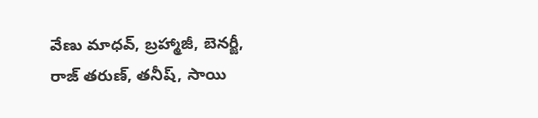వేణు మాధవ్, బ్రహ్మాజీ, బెనర్జీ, రాజ్ తరుణ్, తనీష్, సాయి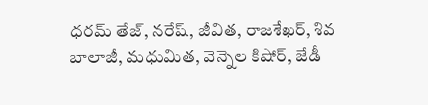ధరమ్ తేజ్, నరేష్, జీవిత, రాజశేఖర్, శివ బాలాజీ, మధుమిత, వెన్నెల కిషోర్, జేడీ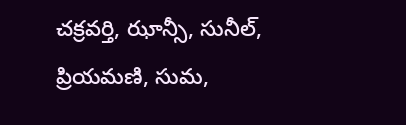చక్రవర్తి, ఝాన్సీ, సునీల్, ప్రియమణి, సుమ,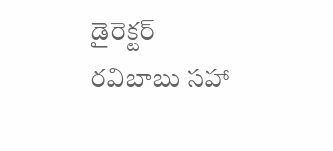డైరెక్టర్ రవిబాబు సహా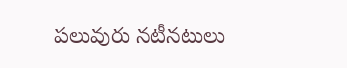పలువురు నటీనటులు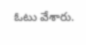ఓటు వేశారు.